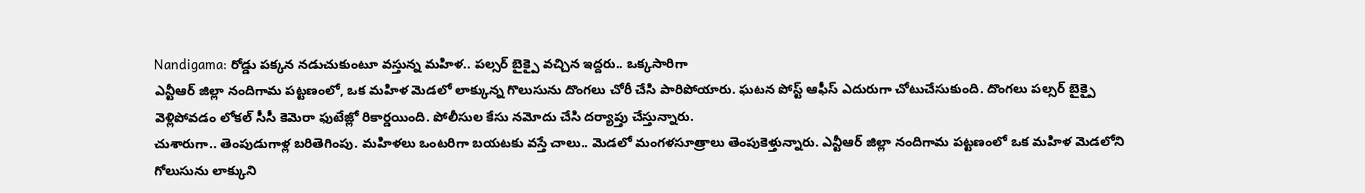Nandigama: రోడ్డు పక్కన నడుచుకుంటూ వస్తున్న మహిళ.. పల్సర్ బైక్పై వచ్చిన ఇద్దరు.. ఒక్కసారిగా
ఎన్టీఆర్ జిల్లా నందిగామ పట్టణంలో, ఒక మహిళ మెడలో లాక్కున్న గొలుసును దొంగలు చోరీ చేసి పారిపోయారు. ఘటన పోస్ట్ ఆఫీస్ ఎదురుగా చోటుచేసుకుంది. దొంగలు పల్సర్ బైక్పై వెళ్లిపోవడం లోకల్ సీసీ కెమెరా ఫుటేజ్లో రికార్డయింది. పోలీసుల కేసు నమోదు చేసి దర్యాప్తు చేస్తున్నారు.
చుశారుగా.. తెంపుడుగాళ్ల బరితెగింపు. మహిళలు ఒంటరిగా బయటకు వస్తే చాలు.. మెడలో మంగళసూత్రాలు తెంపుకెళ్తున్నారు. ఎన్టీఆర్ జిల్లా నందిగామ పట్టణంలో ఒక మహిళ మెడలోని గోలుసును లాక్కుని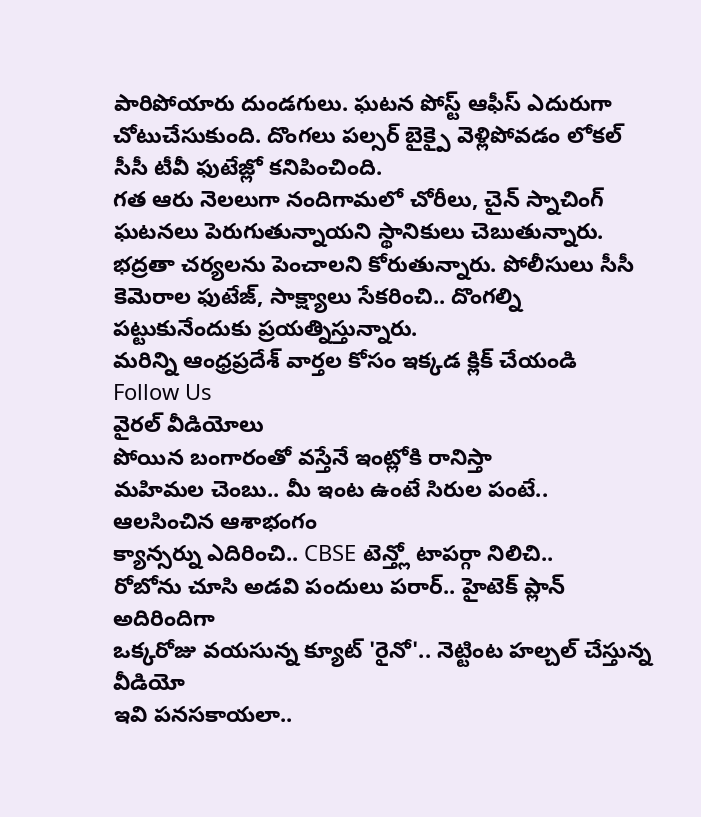పారిపోయారు దుండగులు. ఘటన పోస్ట్ ఆఫీస్ ఎదురుగా చోటుచేసుకుంది. దొంగలు పల్సర్ బైక్పై వెళ్లిపోవడం లోకల్ సీసీ టీవీ ఫుటేజ్లో కనిపించింది.
గత ఆరు నెలలుగా నందిగామలో చోరీలు, చైన్ స్నాచింగ్ ఘటనలు పెరుగుతున్నాయని స్థానికులు చెబుతున్నారు. భద్రతా చర్యలను పెంచాలని కోరుతున్నారు. పోలీసులు సీసీ కెమెరాల ఫుటేజ్, సాక్ష్యాలు సేకరించి.. దొంగల్ని పట్టుకునేందుకు ప్రయత్నిస్తున్నారు.
మరిన్ని ఆంధ్రప్రదేశ్ వార్తల కోసం ఇక్కడ క్లిక్ చేయండి
Follow Us
వైరల్ వీడియోలు
పోయిన బంగారంతో వస్తేనే ఇంట్లోకి రానిస్తా
మహిమల చెంబు.. మీ ఇంట ఉంటే సిరుల పంటే.. ఆలసించిన ఆశాభంగం
క్యాన్సర్ను ఎదిరించి.. CBSE టెన్త్లో టాపర్గా నిలిచి..
రోబోను చూసి అడవి పందులు పరార్.. హైటెక్ ప్లాన్ అదిరిందిగా
ఒక్కరోజు వయసున్న క్యూట్ 'రైనో'.. నెట్టింట హల్చల్ చేస్తున్న వీడియో
ఇవి పనసకాయలా..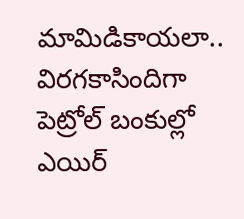మామిడికాయలా.. విరగకాసిందిగా
పెట్రోల్ బంకుల్లో ఎయిర్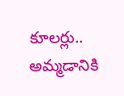కూలర్లు.. అమ్మడానికి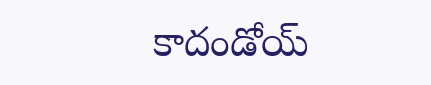కాదండోయ్